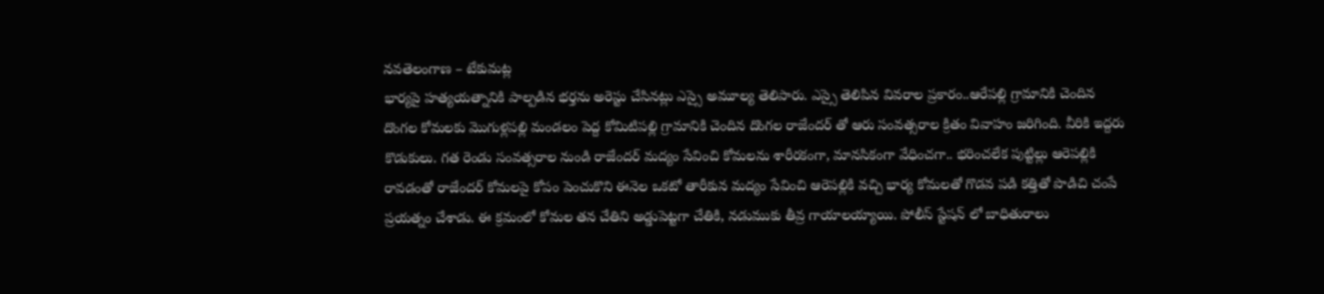నవతెలంగాణ – టేకుమట్ల
భార్యపై హత్యయత్నానికి పాల్పడిన భర్తను అరెస్టు చేసినట్లు ఎస్సై అమూల్య తెలిపారు. ఎస్సై తెలిపిన వివరాల ప్రకారం..ఆరేపల్లి గ్రామానికి చెందిన దొంగల కోమలకు మొగుళ్లపల్లి మండలం పెద్ద కోమిటిపల్లి గ్రామానికి చెందిన దొంగల రాజేందర్ తో ఆరు సంవత్సరాల క్రితం వివాహం జరిగింది. వీరికి ఇద్దరు కొడుకులు. గత రెండు సంవత్సరాల నుండి రాజేందర్ మద్యం సేవించి కోమలను శారీరకంగా, మానసికంగా వేధించగా.. భరించలేక పుట్టిల్లు ఆరెపల్లికి రావడంతో రాజేందర్ కోమలపై కోపం పెంచుకొని ఈనెల ఒకటో తారీకున మద్యం సేవించి ఆరెపల్లికి వచ్చి భార్య కోమలతో గొడవ పడి కత్తితో పొడిచి చంపే ప్రయత్నం చేశాడు. ఈ క్రమంలో కోమల తన చేతిని అడ్డుపెట్టగా చేతికి, నడుముకు తీవ్ర గాయాలయ్యాయి. పోలీస్ స్టేషన్ లో బాధితురాలు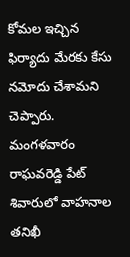కోమల ఇచ్చిన ఫిర్యాదు మేరకు కేసు నమోదు చేశామని చెప్పారు. మంగళవారం రాఘవరెడ్డి పేట్ శివారులో వాహనాల తనిఖీ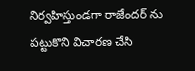నిర్వహిస్తుండగా రాజేందర్ ను పట్టుకొని విచారణ చేసి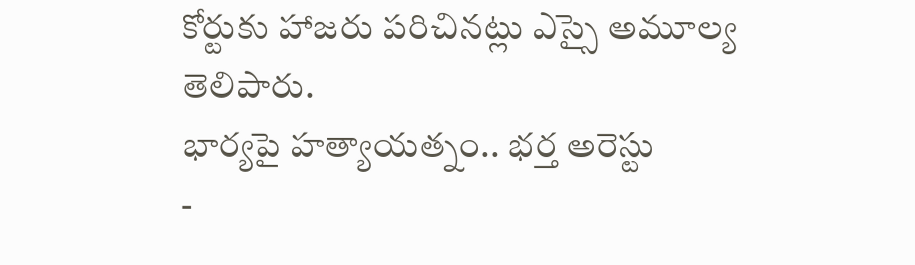కోర్టుకు హాజరు పరిచినట్లు ఎస్సై అమూల్య తెలిపారు.
భార్యపై హత్యాయత్నం.. భర్త అరెస్టు
-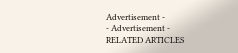Advertisement -
- Advertisement -
RELATED ARTICLES